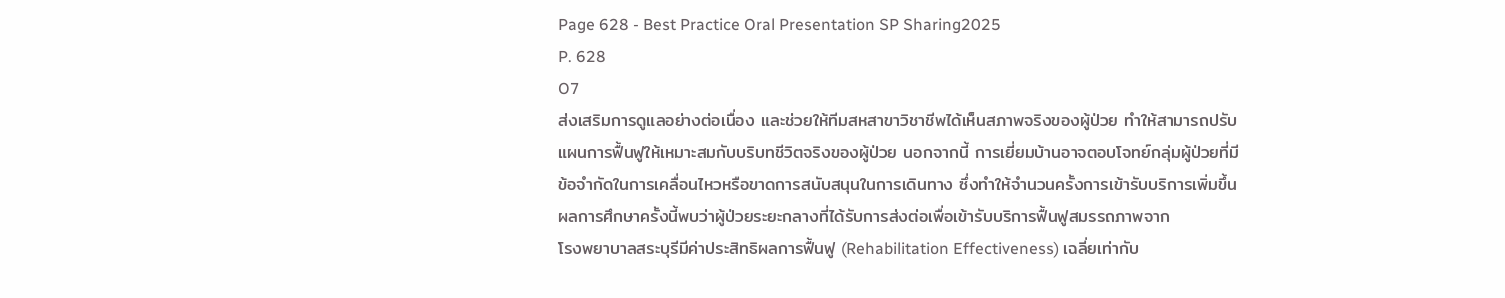Page 628 - Best Practice Oral Presentation SP Sharing2025
P. 628
O7
ส่งเสริมการดูแลอย่างต่อเนื่อง และช่วยให้ทีมสหสาขาวิชาชีพได้เห็นสภาพจริงของผู้ป่วย ทำให้สามารถปรับ
แผนการฟื้นฟูให้เหมาะสมกับบริบทชีวิตจริงของผู้ป่วย นอกจากนี้ การเยี่ยมบ้านอาจตอบโจทย์กลุ่มผู้ป่วยที่มี
ข้อจำกัดในการเคลื่อนไหวหรือขาดการสนับสนุนในการเดินทาง ซึ่งทำให้จำนวนครั้งการเข้ารับบริการเพิ่มขึ้น
ผลการศึกษาครั้งนี้พบว่าผู้ป่วยระยะกลางที่ได้รับการส่งต่อเพื่อเข้ารับบริการฟื้นฟูสมรรถภาพจาก
โรงพยาบาลสระบุรีมีค่าประสิทธิผลการฟื้นฟู (Rehabilitation Effectiveness) เฉลี่ยเท่ากับ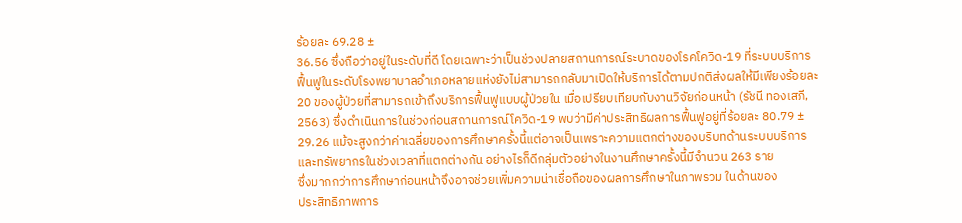ร้อยละ 69.28 ±
36.56 ซึ่งถือว่าอยู่ในระดับที่ดี โดยเฉพาะว่าเป็นช่วงปลายสถานการณ์ระบาดของโรคโควิด-19 ที่ระบบบริการ
ฟื้นฟูในระดับโรงพยาบาลอำเภอหลายแห่งยังไม่สามารถกลับมาเปิดให้บริการได้ตามปกติส่งผลให้มีเพียงร้อยละ
20 ของผู้ป่วยที่สามารถเข้าถึงบริการฟื้นฟูแบบผู้ป่วยใน เมื่อเปรียบเทียบกับงานวิจัยก่อนหน้า (รัชนี ทองเสภี,
2563) ซึ่งดำเนินการในช่วงก่อนสถานการณ์โควิด-19 พบว่ามีค่าประสิทธิผลการฟื้นฟูอยู่ที่ร้อยละ 80.79 ±
29.26 แม้จะสูงกว่าค่าเฉลี่ยของการศึกษาครั้งนี้แต่อาจเป็นเพราะความแตกต่างของบริบทด้านระบบบริการ
และทรัพยากรในช่วงเวลาที่แตกต่างกัน อย่างไรก็ดีกลุ่มตัวอย่างในงานศึกษาครั้งนี้มีจำนวน 263 ราย
ซึ่งมากกว่าการศึกษาก่อนหน้าจึงอาจช่วยเพิ่มความน่าเชื่อถือของผลการศึกษาในภาพรวม ในด้านของ
ประสิทธิภาพการ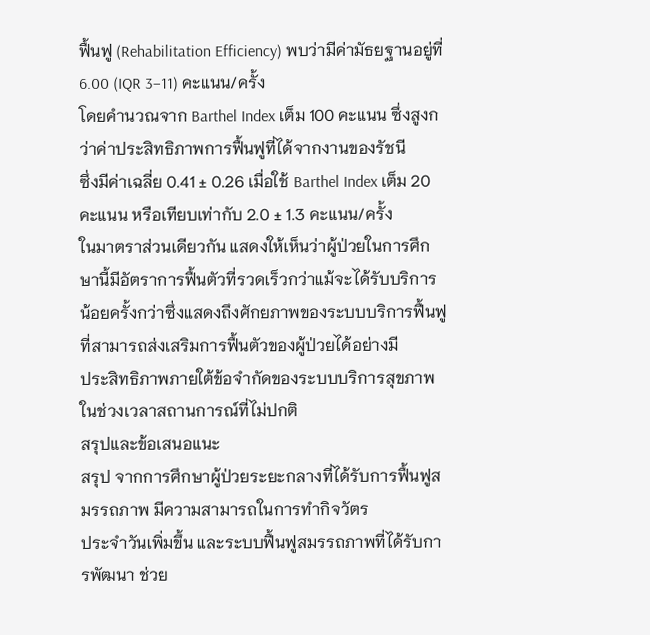ฟื้นฟู (Rehabilitation Efficiency) พบว่ามีค่ามัธยฐานอยู่ที่ 6.00 (IQR 3–11) คะแนน/ครั้ง
โดยคำนวณจาก Barthel Index เต็ม 100 คะแนน ซึ่งสูงกว่าค่าประสิทธิภาพการฟื้นฟูที่ได้จากงานของรัชนี
ซึ่งมีค่าเฉลี่ย 0.41 ± 0.26 เมื่อใช้ Barthel Index เต็ม 20 คะแนน หรือเทียบเท่ากับ 2.0 ± 1.3 คะแนน/ครั้ง
ในมาตราส่วนเดียวกัน แสดงให้เห็นว่าผู้ป่วยในการศึกษานี้มีอัตราการฟื้นตัวที่รวดเร็วกว่าแม้จะได้รับบริการ
น้อยครั้งกว่าซึ่งแสดงถึงศักยภาพของระบบบริการฟื้นฟูที่สามารถส่งเสริมการฟื้นตัวของผู้ป่วยได้อย่างมี
ประสิทธิภาพภายใต้ข้อจำกัดของระบบบริการสุขภาพในช่วงเวลาสถานการณ์ที่ไม่ปกติ
สรุปและข้อเสนอแนะ
สรุป จากการศึกษาผู้ป่วยระยะกลางที่ได้รับการฟื้นฟูสมรรถภาพ มีความสามารถในการทำกิจวัตร
ประจำวันเพิ่มขึ้น และระบบฟื้นฟูสมรรถภาพที่ได้รับการพัฒนา ช่วย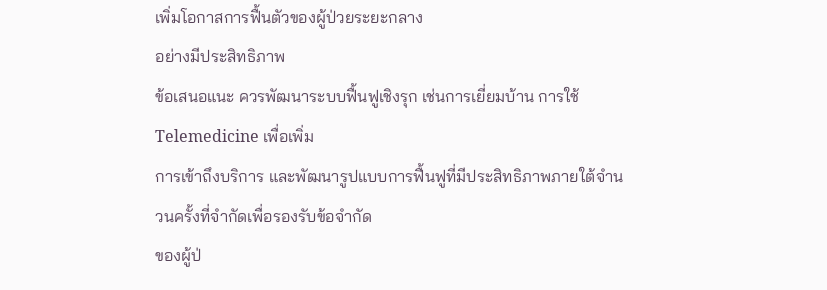เพิ่มโอกาสการฟื้นตัวของผู้ป่วยระยะกลาง
อย่างมีประสิทธิภาพ
ข้อเสนอแนะ ควรพัฒนาระบบฟื้นฟูเชิงรุก เช่นการเยี่ยมบ้าน การใช้ Telemedicine เพื่อเพิ่ม
การเข้าถึงบริการ และพัฒนารูปแบบการฟื้นฟูที่มีประสิทธิภาพภายใต้จำนวนครั้งที่จำกัดเพื่อรองรับข้อจำกัด
ของผู้ป่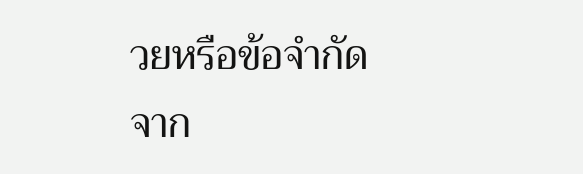วยหรือข้อจำกัดจาก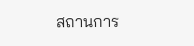สถานการ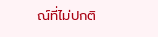ณ์ที่ไม่ปกติ